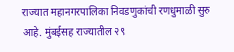राज्यात महानगरपालिका निवडणुकांची रणधुमाळी सुरु आहे. मुंबईसह राज्यातील २९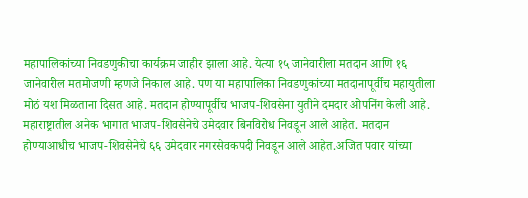महापालिकांच्या निवडणुकीचा कार्यक्रम जाहीर झाला आहे. येत्या १५ जानेवारीला मतदान आणि १६ जानेवारील मतमोजणी म्हणजे निकाल आहे. पण या महापालिका निवडणुकांच्या मतदानापूर्वीच महायुतीला मोठं यश मिळताना दिसत आहे. मतदान होण्यापूर्वीच भाजप-शिवसेना युतीने दमदार ओपनिंग केली आहे.
महाराष्ट्रातील अनेक भागात भाजप-शिवसेनेचे उमेदवार बिनविरोध निवडून आले आहेत. मतदान होण्याआधीच भाजप-शिवसेनेचे ६६ उमेदवार नगरसेवकपदी निवडून आले आहेत.अजित पवार यांच्या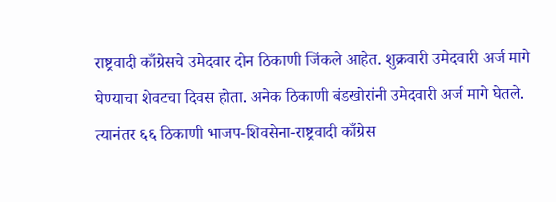राष्ट्रवादी काँग्रेसचे उमेदवार दोन ठिकाणी जिंकले आहेत. शुक्रवारी उमेदवारी अर्ज मागे घेण्याचा शेवटचा दिवस होता. अनेक ठिकाणी बंडखोरांनी उमेदवारी अर्ज मागे घेतले. त्यानंतर ६६ ठिकाणी भाजप-शिवसेना-राष्ट्रवादी काँग्रेस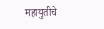महायुतीचे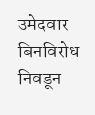उमेदवार बिनविरोध निवडून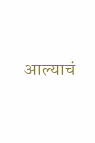आल्याचं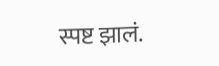स्पष्ट झालं.